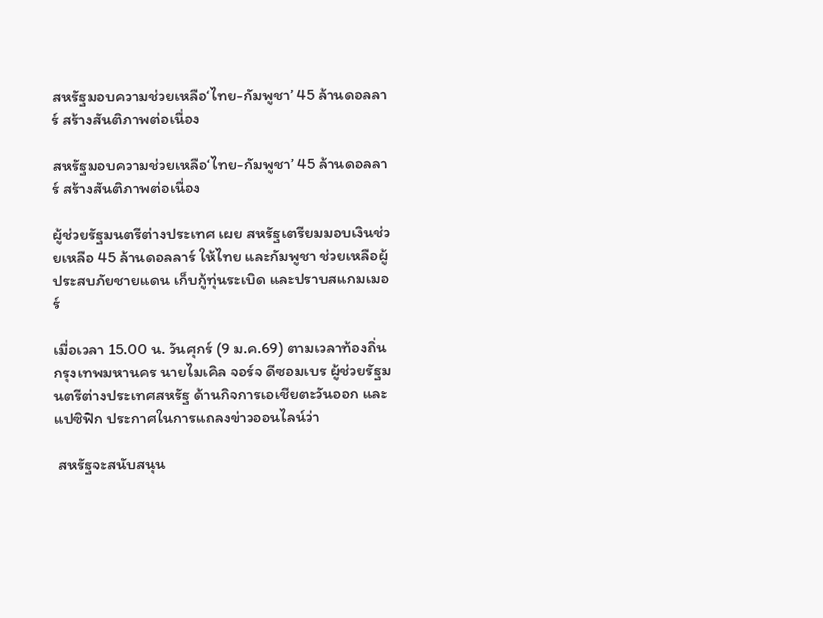สหรัฐมอบความช่วยเหลือ‘ไทย-กัมพูชา’ 45 ล้านดอลลาร์ สร้างสันติภาพต่อเนื่อง

สหรัฐมอบความช่วยเหลือ‘ไทย-กัมพูชา’ 45 ล้านดอลลาร์ สร้างสันติภาพต่อเนื่อง

ผู้ช่วยรัฐมนตรีต่างประเทศ เผย สหรัฐเตรียมมอบเงินช่วยเหลือ 45 ล้านดอลลาร์ ให้ไทย และกัมพูชา ช่วยเหลือผู้ประสบภัยชายแดน เก็บกู้ทุ่นระเบิด และปราบสแกมเมอร์

เมื่อเวลา 15.00 น. วันศุกร์ (9 ม.ค.69) ตามเวลาท้องถิ่นกรุงเทพมหานคร นายไมเคิล จอร์จ ดีซอมเบร ผู้ช่วยรัฐมนตรีต่างประเทศสหรัฐ ด้านกิจการเอเชียตะวันออก และแปซิฟิก ประกาศในการแถลงข่าวออนไลน์ว่า

 สหรัฐจะสนับสนุน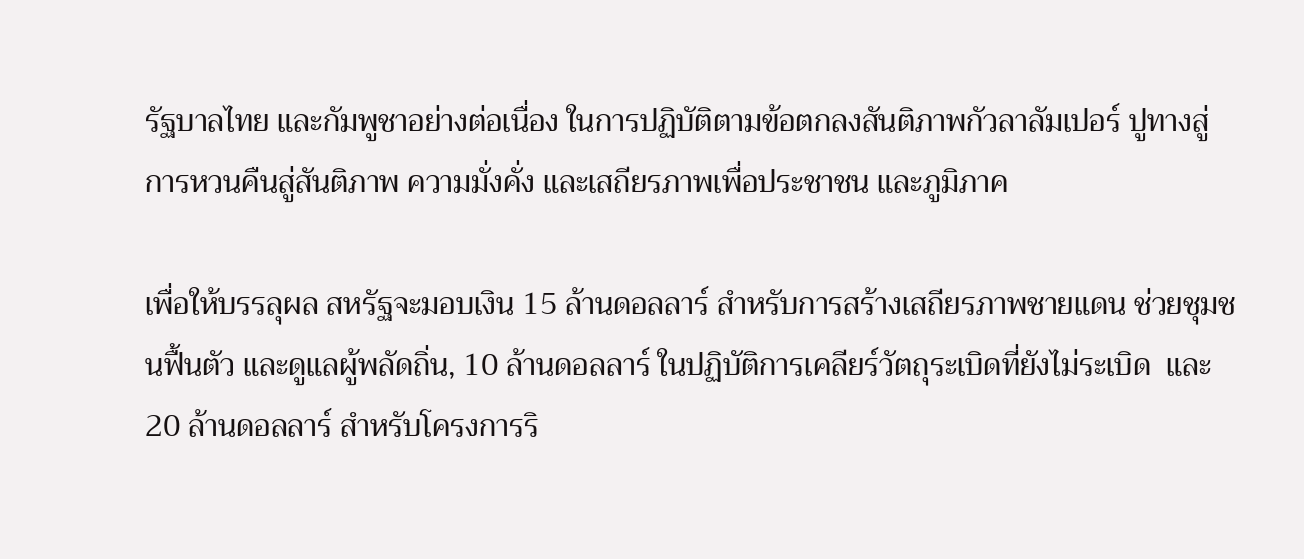รัฐบาลไทย และกัมพูชาอย่างต่อเนื่อง ในการปฏิบัติตามข้อตกลงสันติภาพกัวลาลัมเปอร์ ปูทางสู่การหวนคืนสู่สันติภาพ ความมั่งคั่ง และเสถียรภาพเพื่อประชาชน และภูมิภาค

เพื่อให้บรรลุผล สหรัฐจะมอบเงิน 15 ล้านดอลลาร์ สำหรับการสร้างเสถียรภาพชายแดน ช่วยชุมชนฟื้นตัว และดูแลผู้พลัดถิ่น, 10 ล้านดอลลาร์ ในปฏิบัติการเคลียร์วัตถุระเบิดที่ยังไม่ระเบิด  และ 20 ล้านดอลลาร์ สำหรับโครงการริ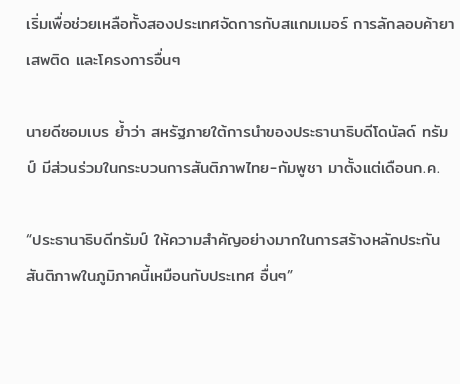เริ่มเพื่อช่วยเหลือทั้งสองประเทศจัดการกับสแกมเมอร์ การลักลอบค้ายาเสพติด และโครงการอื่นๆ

นายดีซอมเบร ย้ำว่า สหรัฐภายใต้การนำของประธานาธิบดีโดนัลด์ ทรัมป์ มีส่วนร่วมในกระบวนการสันติภาพไทย-กัมพูชา มาตั้งแต่เดือนก.ค.

“ประธานาธิบดีทรัมป์ ให้ความสำคัญอย่างมากในการสร้างหลักประกันสันติภาพในภูมิภาคนี้เหมือนกับประเทศ อื่นๆ”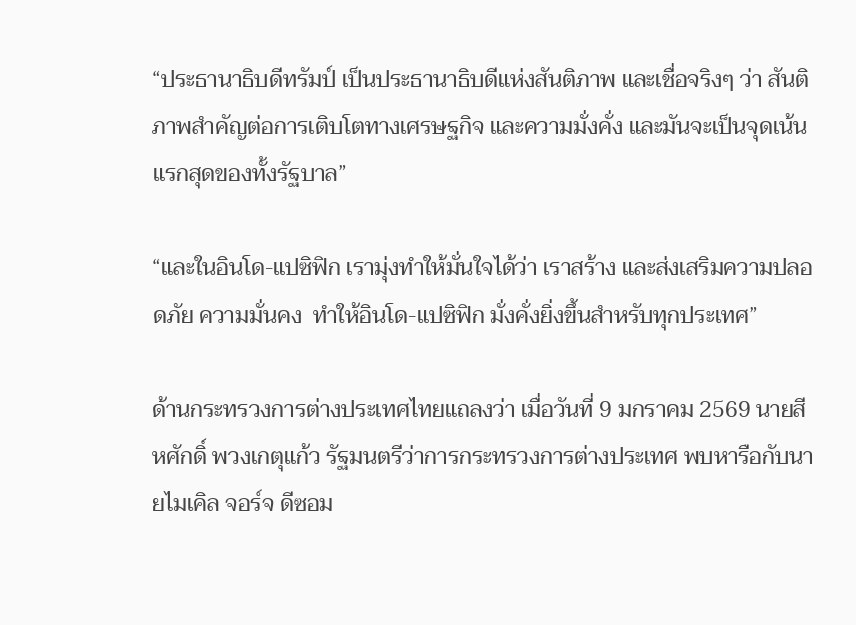“ประธานาธิบดีทรัมป์ เป็นประธานาธิบดีแห่งสันติภาพ และเชื่อจริงๆ ว่า สันติภาพสำคัญต่อการเติบโตทางเศรษฐกิจ และความมั่งคั่ง และมันจะเป็นจุดเน้นแรกสุดของทั้งรัฐบาล”

“และในอินโด-แปซิฟิก เรามุ่งทำให้มั่นใจได้ว่า เราสร้าง และส่งเสริมความปลอดภัย ความมั่นคง  ทำให้อินโด-แปซิฟิก มั่งคั่งยิ่งขึ้นสำหรับทุกประเทศ”

ด้านกระทรวงการต่างประเทศไทยแถลงว่า เมื่อวันที่ 9 มกราคม 2569 นายสีหศักดิ์ พวงเกตุแก้ว รัฐมนตรีว่าการกระทรวงการต่างประเทศ พบหารือกับนายไมเคิล จอร์จ ดีซอม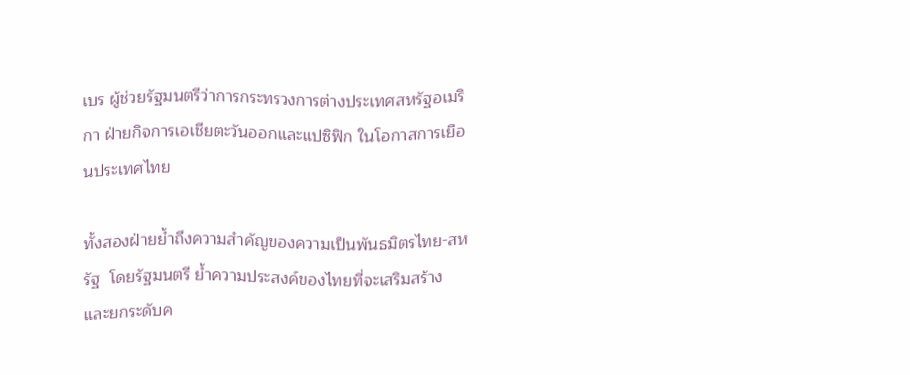เบร ผู้ช่วยรัฐมนตรีว่าการกระทรวงการต่างประเทศสหรัฐอเมริกา ฝ่ายกิจการเอเชียตะวันออกและแปซิฟิก ในโอกาสการเยือนประเทศไทย

ทั้งสองฝ่ายย้ำถึงความสำคัญของความเป็นพันธมิตรไทย-สหรัฐ  โดยรัฐมนตรี ย้ำความประสงค์ของไทยที่จะเสริมสร้าง และยกระดับค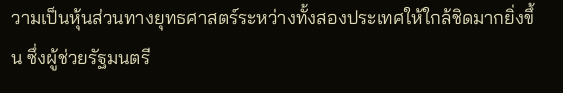วามเป็นหุ้นส่วนทางยุทธศาสตร์ระหว่างทั้งสองประเทศให้ใกล้ชิดมากยิ่งขึ้น ซึ่งผู้ช่วยรัฐมนตรี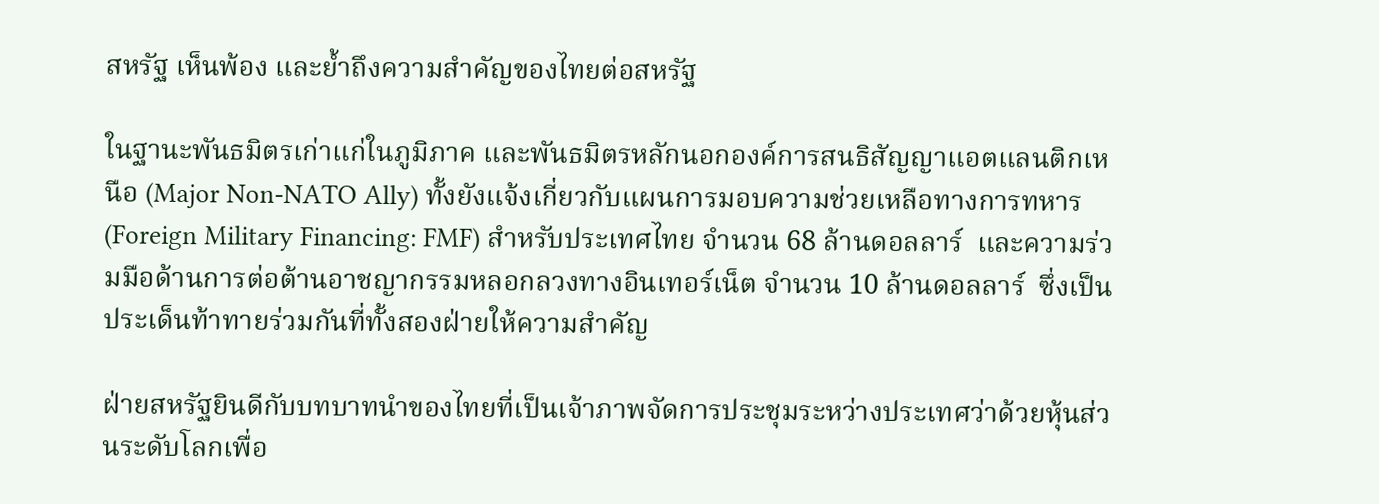สหรัฐ เห็นพ้อง และย้ำถึงความสำคัญของไทยต่อสหรัฐ

ในฐานะพันธมิตรเก่าแก่ในภูมิภาค และพันธมิตรหลักนอกองค์การสนธิสัญญาแอตแลนติกเหนือ (Major Non-NATO Ally) ทั้งยังแจ้งเกี่ยวกับแผนการมอบความช่วยเหลือทางการทหาร (Foreign Military Financing: FMF) สำหรับประเทศไทย จำนวน 68 ล้านดอลลาร์  และความร่วมมือด้านการต่อต้านอาชญากรรมหลอกลวงทางอินเทอร์เน็ต จำนวน 10 ล้านดอลลาร์  ซึ่งเป็นประเด็นท้าทายร่วมกันที่ทั้งสองฝ่ายให้ความสำคัญ

ฝ่ายสหรัฐยินดีกับบทบาทนำของไทยที่เป็นเจ้าภาพจัดการประชุมระหว่างประเทศว่าด้วยหุ้นส่วนระดับโลกเพื่อ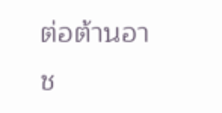ต่อต้านอาช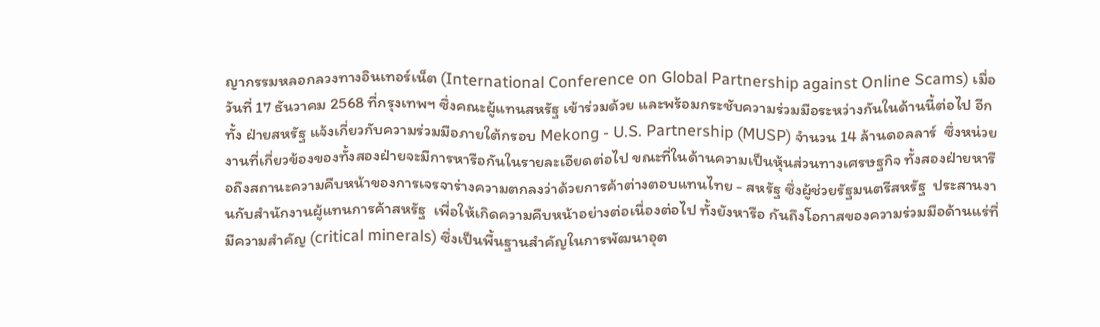ญากรรมหลอกลวงทางอินเทอร์เน็ต (International Conference on Global Partnership against Online Scams) เมื่อวันที่ 17 ธันวาคม 2568 ที่กรุงเทพฯ ซึ่งคณะผู้แทนสหรัฐ เข้าร่วมด้วย และพร้อมกระชับความร่วมมือระหว่างกันในด้านนี้ต่อไป อีกทั้ง ฝ่ายสหรัฐ แจ้งเกี่ยวกับความร่วมมือภายใต้กรอบ Mekong - U.S. Partnership (MUSP) จำนวน 14 ล้านดอลลาร์  ซึ่งหน่วยงานที่เกี่ยวข้องของทั้งสองฝ่ายจะมีการหารือกันในรายละเอียดต่อไป ขณะที่ในด้านความเป็นหุ้นส่วนทางเศรษฐกิจ ทั้งสองฝ่ายหารือถึงสถานะความคืบหน้าของการเจรจาร่างความตกลงว่าด้วยการค้าต่างตอบแทนไทย - สหรัฐ ซึ่งผู้ช่วยรัฐมนตรีสหรัฐ  ประสานงานกับสำนักงานผู้แทนการค้าสหรัฐ  เพื่อให้เกิดความคืบหน้าอย่างต่อเนื่องต่อไป ทั้งยังหารือ กันถึงโอกาสของความร่วมมือด้านแร่ที่มีความสำคัญ (critical minerals) ซึ่งเป็นพื้นฐานสำคัญในการพัฒนาอุต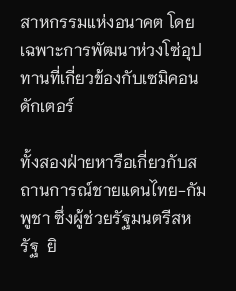สาหกรรมแห่งอนาคต โดยเฉพาะการพัฒนาห่วงโซ่อุปทานที่เกี่ยวข้องกับเซมิคอนดักเตอร์

ทั้งสองฝ่ายหารือเกี่ยวกับสถานการณ์ชายแดนไทย-กัมพูชา ซึ่งผู้ช่วยรัฐมนตรีสหรัฐ  ยิ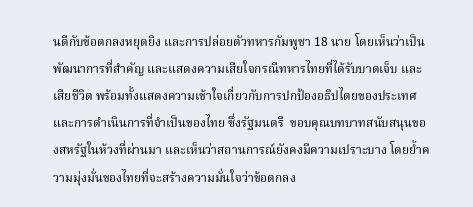นดีกับข้อตกลงหยุดยิง และการปล่อยตัวทหารกัมพูชา 18 นาย โดยเห็นว่าเป็นพัฒนาการที่สำคัญ และแสดงความเสียใจกรณีทหารไทยที่ได้รับบาดเจ็บ และเสียชีวิต พร้อมทั้งแสดงความเข้าใจเกี่ยวกับการปกป้องอธิปไตยของประเทศ และการดำเนินการที่จำเป็นของไทย ซึ่งรัฐมนตรี  ขอบคุณบทบาทสนับสนุนของสหรัฐในห้วงที่ผ่านมา และเห็นว่าสถานการณ์ยังคงมีความเปราะบาง โดยย้ำความมุ่งมั่นของไทยที่จะสร้างความมั่นใจว่าข้อตกลง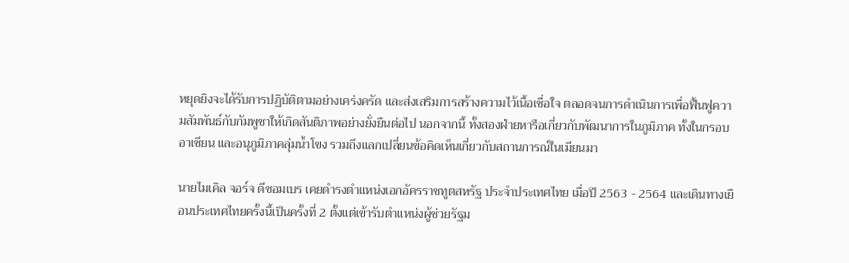หยุดยิงจะได้รับการปฏิบัติตามอย่างเคร่งครัด และส่งเสริมการสร้างความไว้เนื้อเชื่อใจ ตลอดจนการดำเนินการเพื่อฟื้นฟูความสัมพันธ์กับกัมพูชาให้เกิดสันติภาพอย่างยั่งยืนต่อไป นอกจากนี้ ทั้งสองฝ่ายหารือเกี่ยวกับพัฒนาการในภูมิภาค ทั้งในกรอบอาเซียน และอนุภูมิภาคลุ่มน้ำโขง รวมถึงแลกเปลี่ยนข้อคิดเห็นเกี่ยวกับสถานการณ์ในเมียนมา

นายไมเคิล จอร์จ ดีซอมเบร เคยดำรงตำแหน่งเอกอัครราชทูตสหรัฐ ประจำประเทศไทย เมื่อปี 2563 - 2564 และเดินทางเยือนประเทศไทยครั้งนี้เป็นครั้งที่ 2 ตั้งแต่เข้ารับตำแหน่งผู้ช่วยรัฐม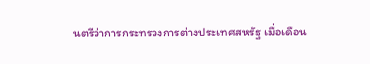นตรีว่าการกระทรวงการต่างประเทศสหรัฐ เมื่อเดือน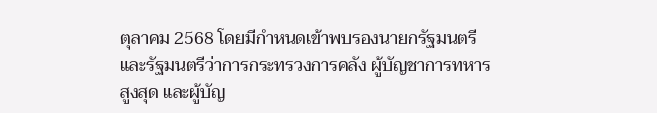ตุลาคม 2568 โดยมีกำหนดเข้าพบรองนายกรัฐมนตรี และรัฐมนตรีว่าการกระทรวงการคลัง ผู้บัญชาการทหารสูงสุด และผู้บัญ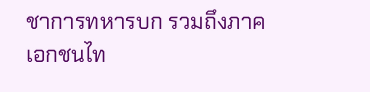ชาการทหารบก รวมถึงภาคเอกชนไท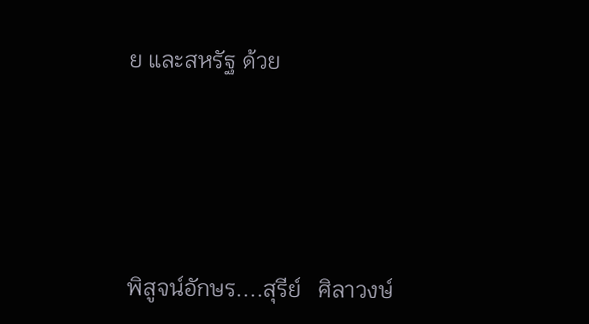ย และสหรัฐ ด้วย





พิสูจน์อักษร....สุรีย์   ศิลาวงษ์